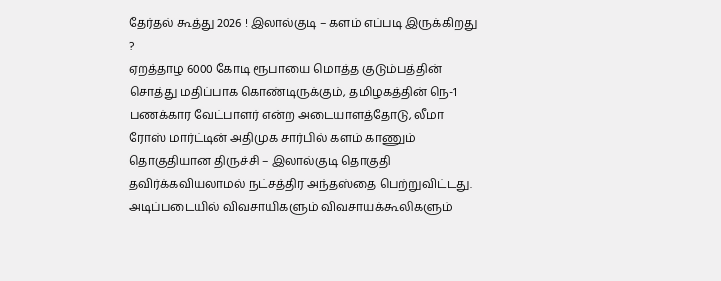தேர்தல் கூத்து 2026 ! இலால்குடி – களம் எப்படி இருக்கிறது ?
ஏறத்தாழ 6000 கோடி ரூபாயை மொத்த குடும்பத்தின் சொத்து மதிப்பாக கொண்டிருக்கும், தமிழகத்தின் நெ-1 பணக்கார வேட்பாளர் என்ற அடையாளத்தோடு, லீமா ரோஸ் மார்ட்டின் அதிமுக சார்பில் களம் காணும் தொகுதியான திருச்சி – இலால்குடி தொகுதி தவிர்க்கவியலாமல் நட்சத்திர அந்தஸ்தை பெற்றுவிட்டது. அடிப்படையில் விவசாயிகளும் விவசாயக்கூலிகளும்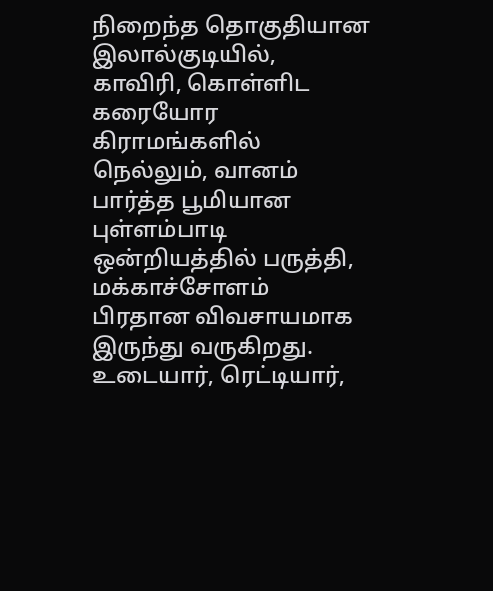நிறைந்த தொகுதியான இலால்குடியில், காவிரி, கொள்ளிட கரையோர கிராமங்களில் நெல்லும், வானம் பார்த்த பூமியான புள்ளம்பாடி ஒன்றியத்தில் பருத்தி, மக்காச்சோளம் பிரதான விவசாயமாக இருந்து வருகிறது. உடையார், ரெட்டியார்,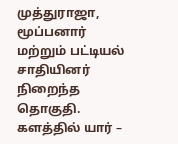முத்துராஜா, மூப்பனார் மற்றும் பட்டியல் சாதியினர் நிறைந்த தொகுதி.
களத்தில் யார் –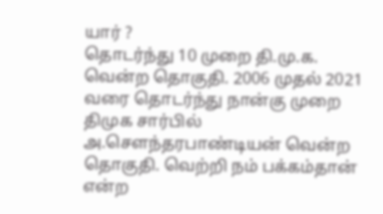யார் ?
தொடர்ந்து 10 முறை தி.மு.க. வென்ற தொகுதி. 2006 முதல் 2021 வரை தொடர்ந்து நான்கு முறை திமுக சார்பில் அ.சௌந்தரபாண்டியன் வென்ற தொகுதி. வெற்றி நம் பக்கம்தான் என்ற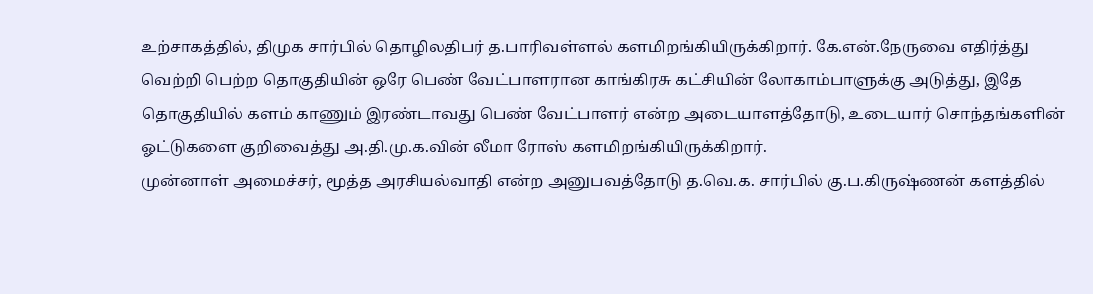உற்சாகத்தில், திமுக சார்பில் தொழிலதிபர் த.பாரிவள்ளல் களமிறங்கியிருக்கிறார். கே.என்.நேருவை எதிர்த்து வெற்றி பெற்ற தொகுதியின் ஒரே பெண் வேட்பாளரான காங்கிரசு கட்சியின் லோகாம்பாளுக்கு அடுத்து, இதே தொகுதியில் களம் காணும் இரண்டாவது பெண் வேட்பாளர் என்ற அடையாளத்தோடு, உடையார் சொந்தங்களின் ஓட்டுகளை குறிவைத்து அ.தி.மு.க.வின் லீமா ரோஸ் களமிறங்கியிருக்கிறார்.
முன்னாள் அமைச்சர், மூத்த அரசியல்வாதி என்ற அனுபவத்தோடு த.வெ.க. சார்பில் கு.ப.கிருஷ்ணன் களத்தில்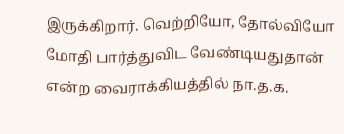இருக்கிறார். வெற்றியோ, தோல்வியோ மோதி பார்த்துவிட வேண்டியதுதான் என்ற வைராக்கியத்தில் நா.த.க.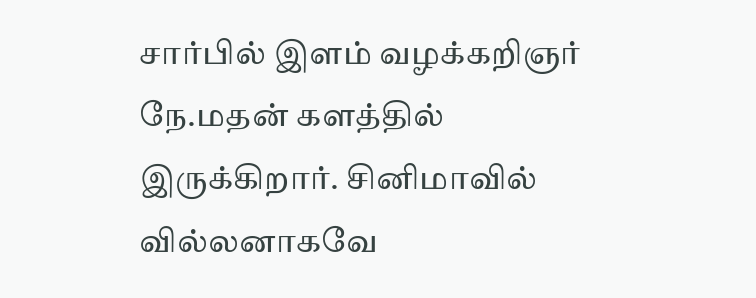சார்பில் இளம் வழக்கறிஞர் நே.மதன் களத்தில் இருக்கிறார். சினிமாவில் வில்லனாகவே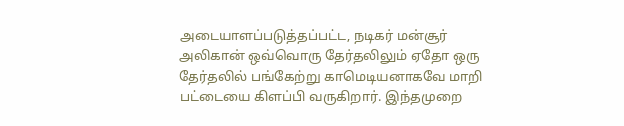அடையாளப்படுத்தப்பட்ட, நடிகர் மன்சூர் அலிகான் ஒவ்வொரு தேர்தலிலும் ஏதோ ஒரு தேர்தலில் பங்கேற்று காமெடியனாகவே மாறி பட்டையை கிளப்பி வருகிறார். இந்தமுறை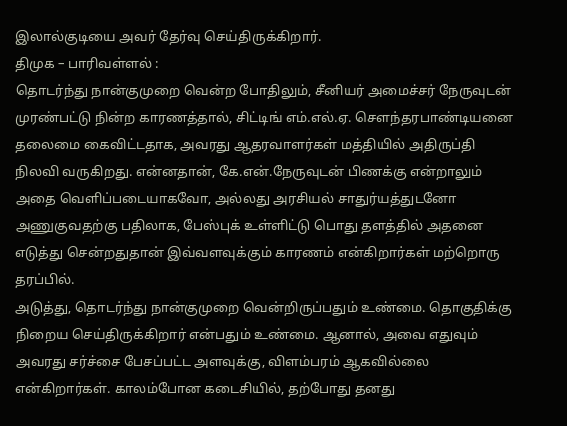இலால்குடியை அவர் தேர்வு செய்திருக்கிறார்.
திமுக – பாரிவள்ளல் :
தொடர்ந்து நான்குமுறை வென்ற போதிலும், சீனியர் அமைச்சர் நேருவுடன் முரண்பட்டு நின்ற காரணத்தால், சிட்டிங் எம்.எல்.ஏ. சௌந்தரபாண்டியனை தலைமை கைவிட்டதாக, அவரது ஆதரவாளர்கள் மத்தியில் அதிருப்தி நிலவி வருகிறது. என்னதான், கே.என்.நேருவுடன் பிணக்கு என்றாலும் அதை வெளிப்படையாகவோ, அல்லது அரசியல் சாதுர்யத்துடனோ அணுகுவதற்கு பதிலாக, பேஸ்புக் உள்ளிட்டு பொது தளத்தில் அதனை எடுத்து சென்றதுதான் இவ்வளவுக்கும் காரணம் என்கிறார்கள் மற்றொரு தரப்பில்.
அடுத்து, தொடர்ந்து நான்குமுறை வென்றிருப்பதும் உண்மை. தொகுதிக்கு நிறைய செய்திருக்கிறார் என்பதும் உண்மை. ஆனால், அவை எதுவும் அவரது சர்ச்சை பேசப்பட்ட அளவுக்கு, விளம்பரம் ஆகவில்லை என்கிறார்கள். காலம்போன கடைசியில், தற்போது தனது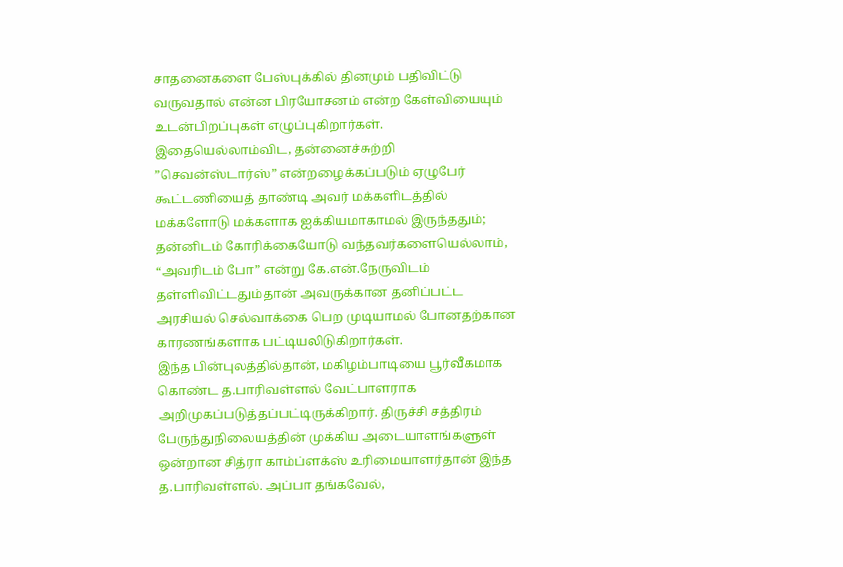சாதனைகளை பேஸ்புக்கில் தினமும் பதிவிட்டு வருவதால் என்ன பிரயோசனம் என்ற கேள்வியையும் உடன்பிறப்புகள் எழுப்புகிறார்கள். இதையெல்லாம்விட, தன்னைச்சுற்றி ”செவன்ஸ்டார்ஸ்” என்றழைக்கப்படும் ஏழுபேர் கூட்டணியைத் தாண்டி அவர் மக்களிடத்தில் மக்களோடு மக்களாக ஐக்கியமாகாமல் இருந்ததும்; தன்னிடம் கோரிக்கையோடு வந்தவர்களையெல்லாம், “அவரிடம் போ” என்று கே.என்.நேருவிடம் தள்ளிவிட்டதும்தான் அவருக்கான தனிப்பட்ட அரசியல் செல்வாக்கை பெற முடியாமல் போனதற்கான காரணங்களாக பட்டியலிடுகிறார்கள்.
இந்த பின்புலத்தில்தான், மகிழம்பாடியை பூர்வீகமாக கொண்ட த.பாரிவள்ளல் வேட்பாளராக அறிமுகப்படுத்தப்பட்டிருக்கிறார். திருச்சி சத்திரம் பேருந்துநிலையத்தின் முக்கிய அடையாளங்களுள் ஒன்றான சித்ரா காம்ப்ளக்ஸ் உரிமையாளர்தான் இந்த த.பாரிவள்ளல். அப்பா தங்கவேல்,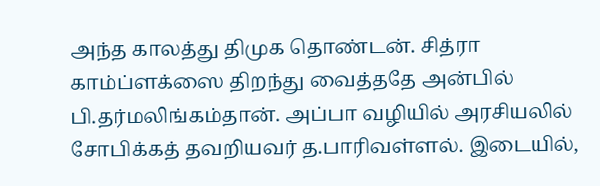அந்த காலத்து திமுக தொண்டன். சித்ரா காம்ப்ளக்ஸை திறந்து வைத்ததே அன்பில் பி.தர்மலிங்கம்தான். அப்பா வழியில் அரசியலில் சோபிக்கத் தவறியவர் த.பாரிவள்ளல். இடையில்,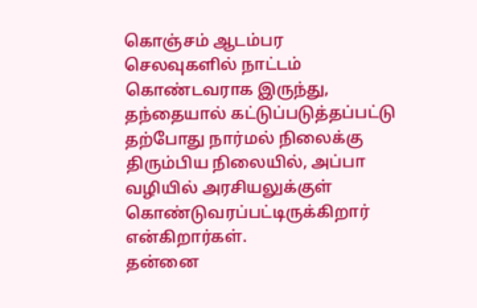கொஞ்சம் ஆடம்பர செலவுகளில் நாட்டம் கொண்டவராக இருந்து, தந்தையால் கட்டுப்படுத்தப்பட்டு தற்போது நார்மல் நிலைக்கு திரும்பிய நிலையில், அப்பா வழியில் அரசியலுக்குள் கொண்டுவரப்பட்டிருக்கிறார் என்கிறார்கள்.
தன்னை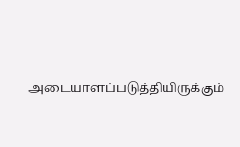அடையாளப்படுத்தியிருக்கும்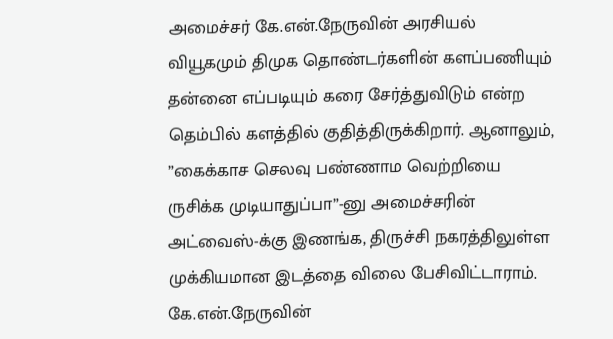அமைச்சர் கே.என்.நேருவின் அரசியல் வியூகமும் திமுக தொண்டர்களின் களப்பணியும் தன்னை எப்படியும் கரை சேர்த்துவிடும் என்ற தெம்பில் களத்தில் குதித்திருக்கிறார். ஆனாலும், ”கைக்காச செலவு பண்ணாம வெற்றியை ருசிக்க முடியாதுப்பா”-னு அமைச்சரின் அட்வைஸ்-க்கு இணங்க, திருச்சி நகரத்திலுள்ள முக்கியமான இடத்தை விலை பேசிவிட்டாராம். கே.என்.நேருவின்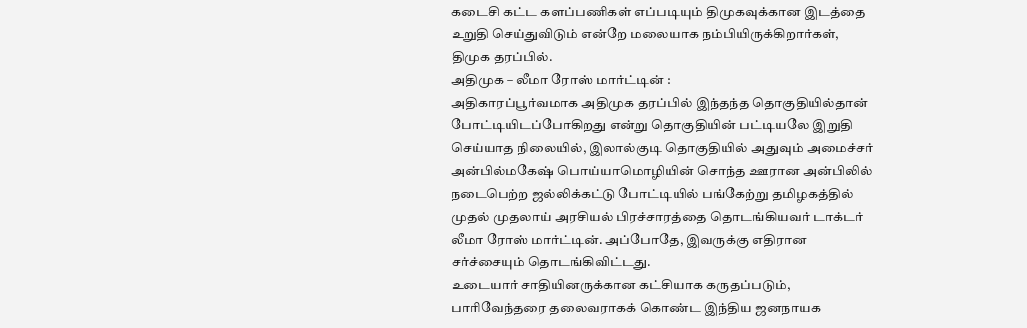கடைசி கட்ட களப்பணிகள் எப்படியும் திமுகவுக்கான இடத்தை உறுதி செய்துவிடும் என்றே மலையாக நம்பியிருக்கிறார்கள், திமுக தரப்பில்.
அதிமுக – லீமா ரோஸ் மார்ட்டின் :
அதிகாரப்பூர்வமாக அதிமுக தரப்பில் இந்தந்த தொகுதியில்தான் போட்டியிடப்போகிறது என்று தொகுதியின் பட்டியலே இறுதி செய்யாத நிலையில், இலால்குடி தொகுதியில் அதுவும் அமைச்சர் அன்பில்மகேஷ் பொய்யாமொழியின் சொந்த ஊரான அன்பிலில் நடைபெற்ற ஜல்லிக்கட்டு போட்டியில் பங்கேற்று தமிழகத்தில் முதல் முதலாய் அரசியல் பிரச்சாரத்தை தொடங்கியவர் டாக்டர் லீமா ரோஸ் மார்ட்டின். அப்போதே, இவருக்கு எதிரான சர்ச்சையும் தொடங்கிவிட்டது.
உடையார் சாதியினருக்கான கட்சியாக கருதப்படும், பாரிவேந்தரை தலைவராகக் கொண்ட இந்திய ஜனநாயக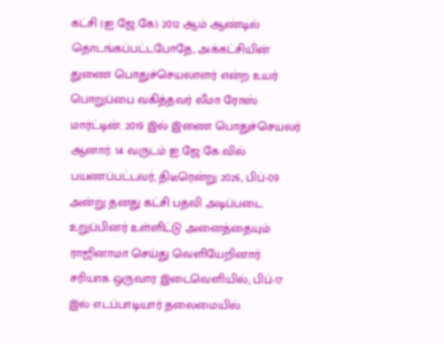கட்சி (ஐ.ஜே.கே) 2012 ஆம் ஆண்டில் தொடங்கப்பட்டபோதே, அக்கட்சியின் துணை பொதுச்செயலாளர் என்ற உயர் பொறுப்பை வகித்தவர் லீமா ரோஸ் மார்ட்டின். 2019 இல் இணை பொதுச்செயலர் ஆனார். 14 வருடம் ஐ.ஜே.கே.வில் பயணப்பட்டவர், திடீரென்று 2026, பிப்-09 அன்று தனது கட்சி பதவி அடிப்படை உறுப்பினர் உள்ளிட்டு அனைத்தையும் ராஜினாமா செய்து வெளியேறினார். சரியாக ஒருவார இடைவெளியில், பிப்-17 இல் எடப்பாடியார் தலைமையில்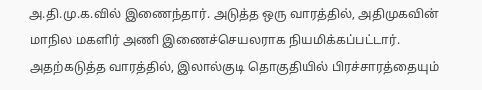அ.தி.மு.க.வில் இணைந்தார். அடுத்த ஒரு வாரத்தில், அதிமுகவின் மாநில மகளிர் அணி இணைச்செயலராக நியமிக்கப்பட்டார். அதற்கடுத்த வாரத்தில், இலால்குடி தொகுதியில் பிரச்சாரத்தையும்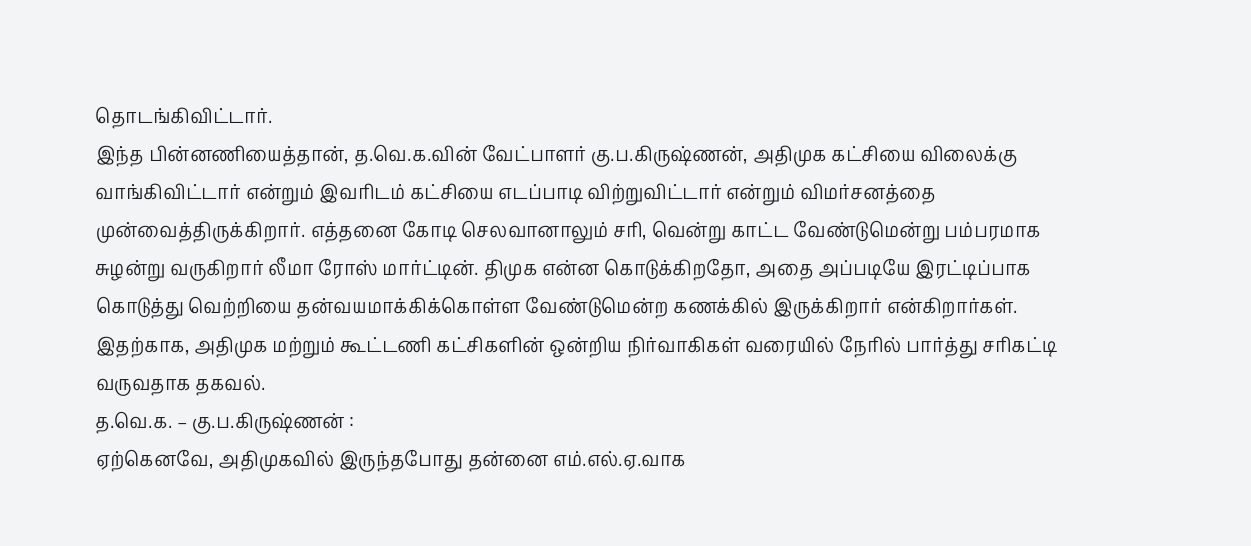தொடங்கிவிட்டார்.
இந்த பின்னணியைத்தான், த.வெ.க.வின் வேட்பாளர் கு.ப.கிருஷ்ணன், அதிமுக கட்சியை விலைக்கு வாங்கிவிட்டார் என்றும் இவரிடம் கட்சியை எடப்பாடி விற்றுவிட்டார் என்றும் விமர்சனத்தை முன்வைத்திருக்கிறார். எத்தனை கோடி செலவானாலும் சரி, வென்று காட்ட வேண்டுமென்று பம்பரமாக சுழன்று வருகிறார் லீமா ரோஸ் மார்ட்டின். திமுக என்ன கொடுக்கிறதோ, அதை அப்படியே இரட்டிப்பாக கொடுத்து வெற்றியை தன்வயமாக்கிக்கொள்ள வேண்டுமென்ற கணக்கில் இருக்கிறார் என்கிறார்கள். இதற்காக, அதிமுக மற்றும் கூட்டணி கட்சிகளின் ஒன்றிய நிர்வாகிகள் வரையில் நேரில் பார்த்து சரிகட்டி வருவதாக தகவல்.
த.வெ.க. – கு.ப.கிருஷ்ணன் :
ஏற்கெனவே, அதிமுகவில் இருந்தபோது தன்னை எம்.எல்.ஏ.வாக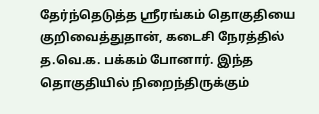தேர்ந்தெடுத்த ஸ்ரீரங்கம் தொகுதியை குறிவைத்துதான், கடைசி நேரத்தில் த.வெ.க. பக்கம் போனார். இந்த தொகுதியில் நிறைந்திருக்கும்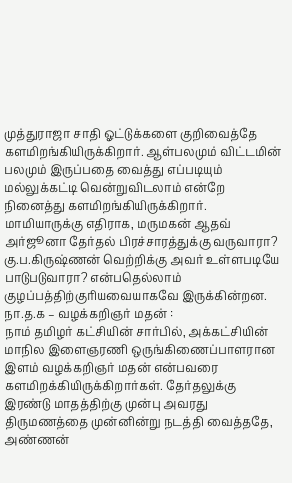முத்துராஜா சாதி ஓட்டுக்களை குறிவைத்தே களமிறங்கியிருக்கிறார். ஆள்பலமும் விட்டமின் பலமும் இருப்பதை வைத்து எப்படியும் மல்லுக்கட்டி வென்றுவிடலாம் என்றே நினைத்து களமிறங்கியிருக்கிறார். மாமியாருக்கு எதிராக, மருமகன் ஆதவ் அர்ஜூனா தேர்தல் பிரச்சாரத்துக்கு வருவாரா? கு.ப.கிருஷ்ணன் வெற்றிக்கு அவர் உள்ளபடியே பாடுபடுவாரா? என்பதெல்லாம் குழப்பத்திற்குரியவையாகவே இருக்கின்றன.
நா.த.க – வழக்கறிஞர் மதன் :
நாம் தமிழர் கட்சியின் சார்பில், அக்கட்சியின் மாநில இளைஞரணி ஒருங்கிணைப்பாளரான இளம் வழக்கறிஞர் மதன் என்பவரை களமிறக்கியிருக்கிறார்கள். தேர்தலுக்கு இரண்டு மாதத்திற்கு முன்பு அவரது திருமணத்தை முன்னின்று நடத்தி வைத்ததே, அண்ணன்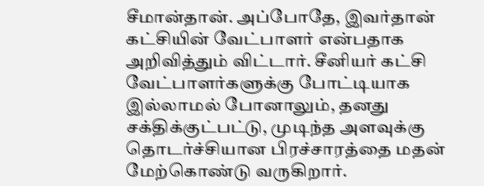சீமான்தான். அப்போதே, இவர்தான் கட்சியின் வேட்பாளர் என்பதாக அறிவித்தும் விட்டார். சீனியர் கட்சி வேட்பாளர்களுக்கு போட்டியாக இல்லாமல் போனாலும், தனது சக்திக்குட்பட்டு, முடிந்த அளவுக்கு தொடர்ச்சியான பிரச்சாரத்தை மதன் மேற்கொண்டு வருகிறார்.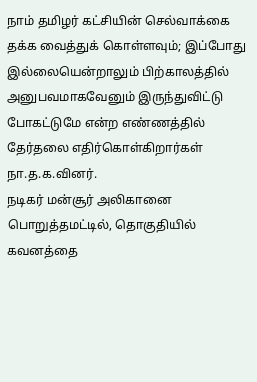நாம் தமிழர் கட்சியின் செல்வாக்கை தக்க வைத்துக் கொள்ளவும்; இப்போது இல்லையென்றாலும் பிற்காலத்தில் அனுபவமாகவேனும் இருந்துவிட்டு போகட்டுமே என்ற எண்ணத்தில் தேர்தலை எதிர்கொள்கிறார்கள் நா.த.க.வினர்.
நடிகர் மன்சூர் அலிகானை பொறுத்தமட்டில், தொகுதியில் கவனத்தை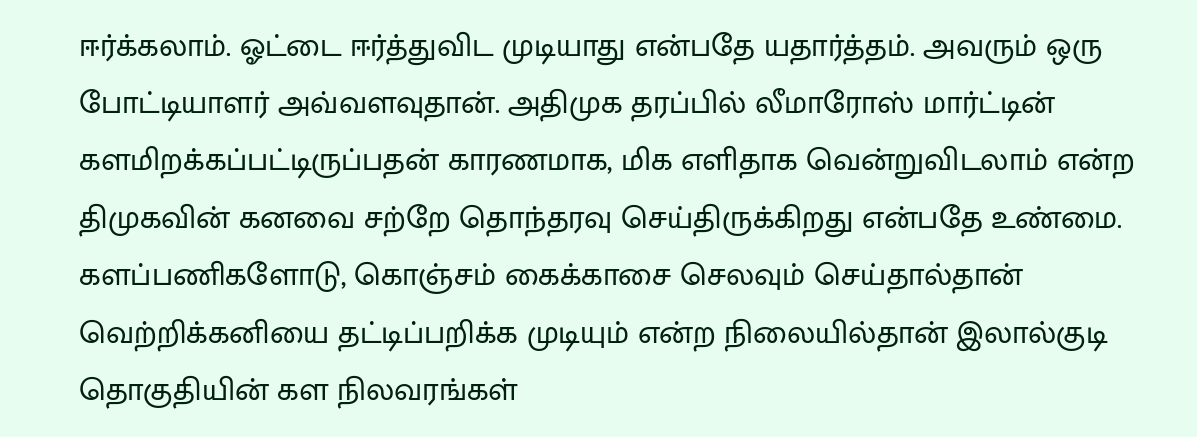ஈர்க்கலாம். ஓட்டை ஈர்த்துவிட முடியாது என்பதே யதார்த்தம். அவரும் ஒரு போட்டியாளர் அவ்வளவுதான். அதிமுக தரப்பில் லீமாரோஸ் மார்ட்டின் களமிறக்கப்பட்டிருப்பதன் காரணமாக, மிக எளிதாக வென்றுவிடலாம் என்ற திமுகவின் கனவை சற்றே தொந்தரவு செய்திருக்கிறது என்பதே உண்மை. களப்பணிகளோடு, கொஞ்சம் கைக்காசை செலவும் செய்தால்தான் வெற்றிக்கனியை தட்டிப்பறிக்க முடியும் என்ற நிலையில்தான் இலால்குடி தொகுதியின் கள நிலவரங்கள்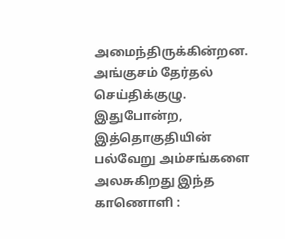அமைந்திருக்கின்றன.
அங்குசம் தேர்தல் செய்திக்குழு.
இதுபோன்ற, இத்தொகுதியின் பல்வேறு அம்சங்களை அலசுகிறது இந்த காணொளி :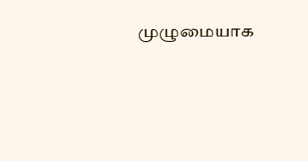முழுமையாக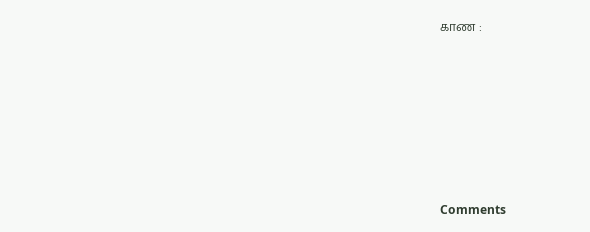காண :








Comments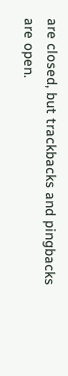are closed, but trackbacks and pingbacks are open.